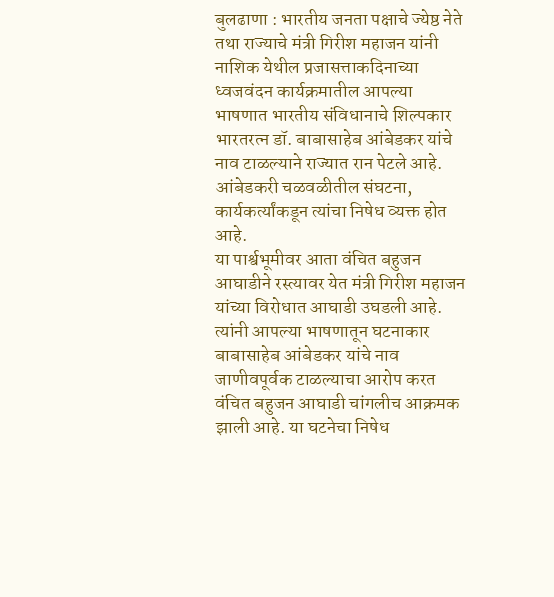बुलढाणा : भारतीय जनता पक्षाचे ज्येष्ठ नेते तथा राज्याचे मंत्री गिरीश महाजन यांनी नाशिक येथील प्रजासत्ताकदिनाच्या ध्वजवंदन कार्यक्रमातील आपल्या भाषणात भारतीय संविधानाचे शिल्पकार भारतरत्न डॉ. बाबासाहेब आंबेडकर यांचे नाव टाळल्याने राज्यात रान पेटले आहे. आंबेडकरी चळवळीतील संघटना, कार्यकर्त्यांकडून त्यांचा निषेध व्यक्त होत आहे.
या पार्श्वभूमीवर आता वंचित बहुजन आघाडीने रस्त्यावर येत मंत्री गिरीश महाजन यांच्या विरोधात आघाडी उघडली आहे. त्यांनी आपल्या भाषणातून घटनाकार बाबासाहेब आंबेडकर यांचे नाव जाणीवपूर्वक टाळल्याचा आरोप करत वंचित बहुजन आघाडी चांगलीच आक्रमक झाली आहे. या घटनेचा निषेध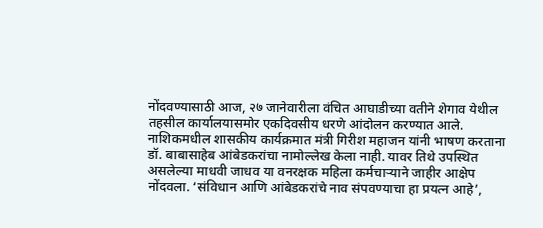नोंदवण्यासाठी आज, २७ जानेवारीला वंचित आघाडीच्या वतीने शेगाव येथील तहसील कार्यालयासमोर एकदिवसीय धरणे आंदोलन करण्यात आले.
नाशिकमधील शासकीय कार्यक्रमात मंत्री गिरीश महाजन यांनी भाषण करताना डॉ. बाबासाहेब आंबेडकरांचा नामोल्लेख केला नाही. यावर तिथे उपस्थित असलेल्या माधवी जाधव या वनरक्षक महिला कर्मचाऱ्याने जाहीर आक्षेप नोंदवला. ‘संविधान आणि आंबेडकरांचे नाव संपवण्याचा हा प्रयत्न आहे’,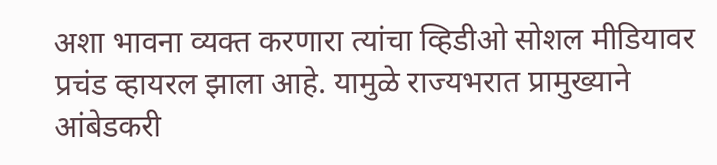अशा भावना व्यक्त करणारा त्यांचा व्हिडीओ सोशल मीडियावर प्रचंड व्हायरल झाला आहे. यामुळे राज्यभरात प्रामुख्याने आंबेडकरी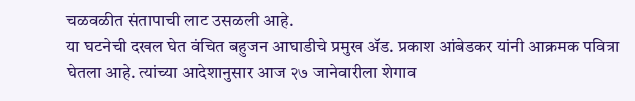चळवळीत संतापाची लाट उसळली आहे.
या घटनेची दखल घेत वंचित बहुजन आघाडीचे प्रमुख ॲड. प्रकाश आंबेडकर यांनी आक्रमक पवित्रा घेतला आहे. त्यांच्या आदेशानुसार आज २७ जानेवारीला शेगाव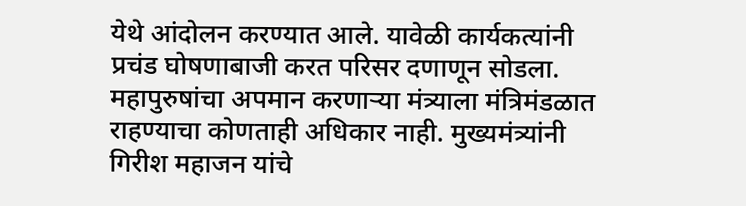येथे आंदोलन करण्यात आले. यावेळी कार्यकत्यांनी प्रचंड घोषणाबाजी करत परिसर दणाणून सोडला. महापुरुषांचा अपमान करणाऱ्या मंत्र्याला मंत्रिमंडळात राहण्याचा कोणताही अधिकार नाही. मुख्यमंत्र्यांनी गिरीश महाजन यांचे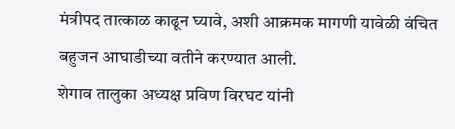मंत्रीपद तात्काळ काढून घ्यावे, अशी आक्रमक मागणी यावेळी वंचित बहुजन आघाडीच्या वतीने करण्यात आली.
शेगाव तालुका अध्यक्ष प्रविण विरघट यांनी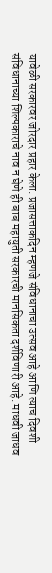यावेळी सरकारवर जोरदार प्रहार केला. प्रजासत्ताकदिन म्हणजे संविधानाचा उत्सव आहे आणि त्याच दिवशी संविधानाच्या शिल्पकाराचे नाव न घेणे ही बाब महायुती सरकारची मानसिकता दर्शविणारी आहे. माधवी जाधव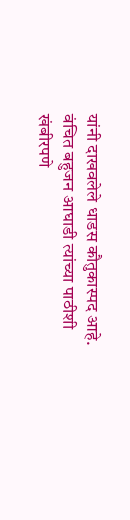यांनी दाखवलेले धाडस कौतुकास्पद आहे. वंचित बहुजन आघाडी त्यांच्या पाठीशी खंबीरपणे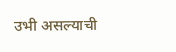उभी असल्याची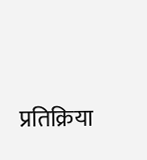प्रतिक्रिया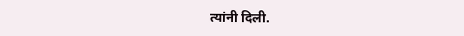त्यांनी दिली.